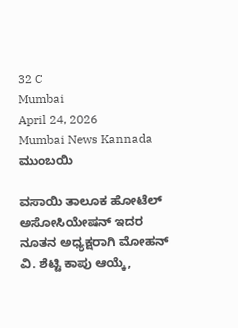32 C
Mumbai
April 24, 2026
Mumbai News Kannada
ಮುಂಬಯಿ

ವಸಾಯಿ ತಾಲೂಕ ಹೋಟೆಲ್ ಅಸೋಸಿಯೇಷನ್ ಇದರ ನೂತನ ಅಧ್ಯಕ್ಷರಾಗಿ ಮೋಹನ್ ವಿ. ಶೆಟ್ಟಿ ಕಾಪು ಆಯ್ಕೆ,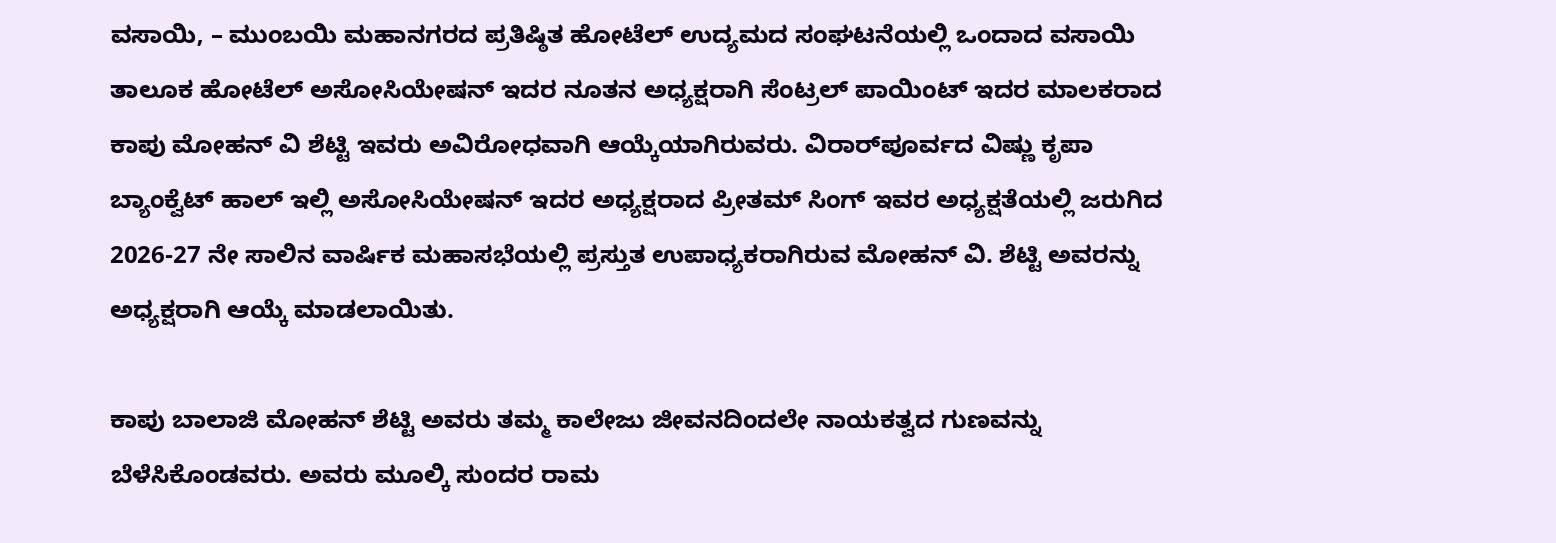ವಸಾಯಿ, – ಮುಂಬಯಿ ಮಹಾನಗರದ ಪ್ರತಿಷ್ಠಿತ ಹೋಟೆಲ್ ಉದ್ಯಮದ ಸಂಘಟನೆಯಲ್ಲಿ ಒಂದಾದ ವಸಾಯಿ ತಾಲೂಕ ಹೋಟೆಲ್ ಅಸೋಸಿಯೇಷನ್ ಇದರ ನೂತನ ಅಧ್ಯಕ್ಷರಾಗಿ ಸೆಂಟ್ರಲ್ ಪಾಯಿಂಟ್ ಇದರ ಮಾಲಕರಾದ ಕಾಪು ಮೋಹನ್ ವಿ ಶೆಟ್ಟಿ ಇವರು ಅವಿರೋಧವಾಗಿ ಆಯ್ಕೆಯಾಗಿರುವರು. ವಿರಾರ್‌ಪೂರ್ವದ ವಿಷ್ಣು ಕೃಪಾ ಬ್ಯಾಂಕ್ವೆಟ್ ಹಾಲ್ ಇಲ್ಲಿ ಅಸೋಸಿಯೇಷನ್ ಇದರ ಅಧ್ಯಕ್ಷರಾದ ಪ್ರೀತಮ್ ಸಿಂಗ್ ಇವರ ಅಧ್ಯಕ್ಷತೆಯಲ್ಲಿ ಜರುಗಿದ 2026-27 ನೇ ಸಾಲಿನ ವಾರ್ಷಿಕ ಮಹಾಸಭೆಯಲ್ಲಿ ಪ್ರಸ್ತುತ ಉಪಾಧ್ಯಕರಾಗಿರುವ ಮೋಹನ್ ವಿ. ಶೆಟ್ಟಿ ಅವರನ್ನು ಅಧ್ಯಕ್ಷರಾಗಿ ಆಯ್ಕೆ ಮಾಡಲಾಯಿತು.

ಕಾಪು ಬಾಲಾಜಿ ಮೋಹನ್ ಶೆಟ್ಟಿ ಅವರು ತಮ್ಮ ಕಾಲೇಜು ಜೀವನದಿಂದಲೇ ನಾಯಕತ್ವದ ಗುಣವನ್ನು ಬೆಳೆಸಿಕೊಂಡವರು. ಅವರು ಮೂಲ್ಕಿ ಸುಂದರ ರಾಮ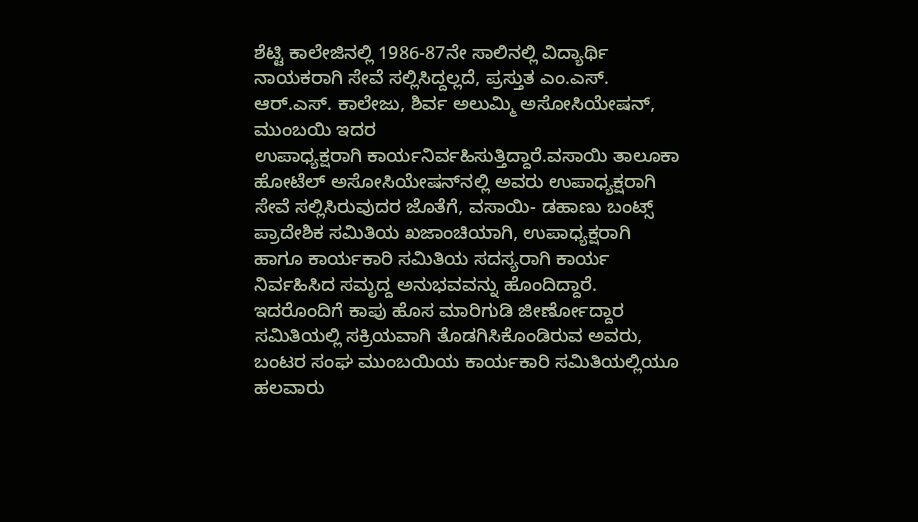ಶೆಟ್ಟಿ ಕಾಲೇಜಿನಲ್ಲಿ 1986-87ನೇ ಸಾಲಿನಲ್ಲಿ ವಿದ್ಯಾರ್ಥಿ ನಾಯಕರಾಗಿ ಸೇವೆ ಸಲ್ಲಿಸಿದ್ದಲ್ಲದೆ, ಪ್ರಸ್ತುತ ಎಂ.ಎಸ್. ಆರ್.ಎಸ್. ಕಾಲೇಜು, ಶಿರ್ವ ಅಲುಮ್ಮಿ ಅಸೋಸಿಯೇಷನ್, ಮುಂಬಯಿ ಇದರ
ಉಪಾಧ್ಯಕ್ಷರಾಗಿ ಕಾರ್ಯನಿರ್ವಹಿಸುತ್ತಿದ್ದಾರೆ.ವಸಾಯಿ ತಾಲೂಕಾ ಹೋಟೆಲ್ ಅಸೋಸಿಯೇಷನ್‌ನಲ್ಲಿ ಅವರು ಉಪಾಧ್ಯಕ್ಷರಾಗಿ ಸೇವೆ ಸಲ್ಲಿಸಿರುವುದರ ಜೊತೆಗೆ, ವಸಾಯಿ- ಡಹಾಣು ಬಂಟ್ಸ್ ಪ್ರಾದೇಶಿಕ ಸಮಿತಿಯ ಖಜಾಂಚಿಯಾಗಿ, ಉಪಾಧ್ಯಕ್ಷರಾಗಿ ಹಾಗೂ ಕಾರ್ಯಕಾರಿ ಸಮಿತಿಯ ಸದಸ್ಯರಾಗಿ ಕಾರ್ಯ ನಿರ್ವಹಿಸಿದ ಸಮೃದ್ದ ಅನುಭವವನ್ನು ಹೊಂದಿದ್ದಾರೆ. ಇದರೊಂದಿಗೆ ಕಾಪು ಹೊಸ ಮಾರಿಗುಡಿ ಜೀರ್ಣೋದ್ದಾರ ಸಮಿತಿಯಲ್ಲಿ ಸಕ್ರಿಯವಾಗಿ ತೊಡಗಿಸಿಕೊಂಡಿರುವ ಅವರು, ಬಂಟರ ಸಂಘ ಮುಂಬಯಿಯ ಕಾರ್ಯಕಾರಿ ಸಮಿತಿಯಲ್ಲಿಯೂ ಹಲವಾರು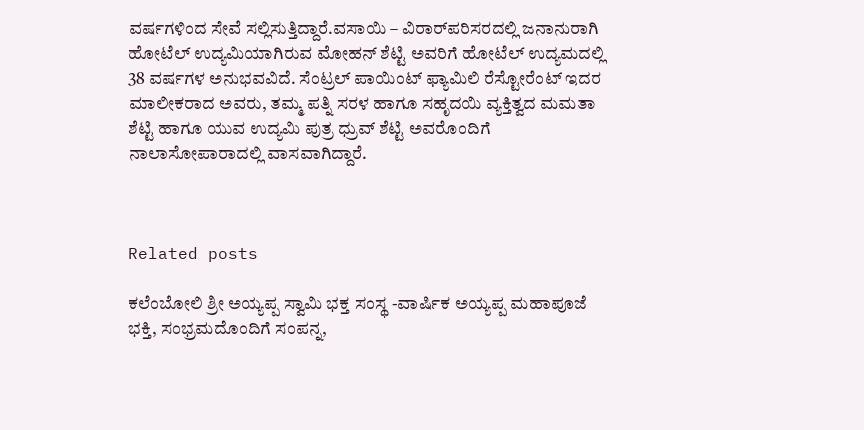ವರ್ಷಗಳಿಂದ ಸೇವೆ ಸಲ್ಲಿಸುತ್ತಿದ್ದಾರೆ.ವಸಾಯಿ – ವಿರಾರ್‌ಪರಿಸರದಲ್ಲಿ ಜನಾನುರಾಗಿ ಹೋಟೆಲ್ ಉದ್ಯಮಿಯಾಗಿರುವ ಮೋಹನ್ ಶೆಟ್ಟಿ ಅವರಿಗೆ ಹೋಟೆಲ್‌ ಉದ್ಯಮದಲ್ಲಿ 38 ವರ್ಷಗಳ ಅನುಭವವಿದೆ. ಸೆಂಟ್ರಲ್ ಪಾಯಿಂಟ್ ಫ್ಯಾಮಿಲಿ ರೆಸ್ಟೋರೆಂಟ್ ಇದರ ಮಾಲೀಕರಾದ ಅವರು, ತಮ್ಮ ಪತ್ನಿ ಸರಳ ಹಾಗೂ ಸಹೃದಯಿ ವ್ಯಕ್ತಿತ್ವದ ಮಮತಾ ಶೆಟ್ಟಿ ಹಾಗೂ ಯುವ ಉದ್ಯಮಿ ಪುತ್ರ ಧ್ರುವ್ ಶೆಟ್ಟಿ ಅವರೊಂದಿಗೆ ನಾಲಾಸೋಪಾರಾದಲ್ಲಿ ವಾಸವಾಗಿದ್ದಾರೆ.



Related posts

ಕಲೆಂಬೋಲಿ ಶ್ರೀ ಅಯ್ಯಪ್ಪ ಸ್ವಾಮಿ ಭಕ್ತ ಸಂಸ್ಥ -ವಾರ್ಷಿಕ ಅಯ್ಯಪ್ಪ ಮಹಾಪೂಜೆ ಭಕ್ತಿ, ಸಂಭ್ರಮದೊಂದಿಗೆ ಸಂಪನ್ನ,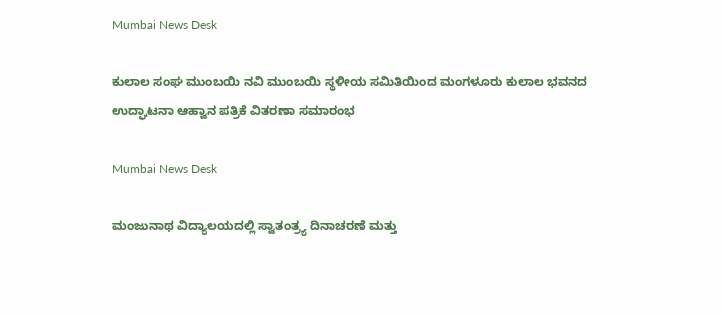Mumbai News Desk

ಕುಲಾಲ ಸಂಘ ಮುಂಬಯಿ ನವಿ ಮುಂಬಯಿ ಸ್ಥಳೀಯ ಸಮಿತಿಯಿಂದ ಮಂಗಳೂರು ಕುಲಾಲ ಭವನದ ಉದ್ಘಾಟನಾ ಆಹ್ವಾನ ಪತ್ರಿಕೆ ವಿತರಣಾ ಸಮಾರಂಭ

Mumbai News Desk

ಮಂಜುನಾಥ ವಿದ್ಯಾಲಯದಲ್ಲಿ ಸ್ವಾತಂತ್ರ್ಯ ದಿನಾಚರಣೆ ಮತ್ತು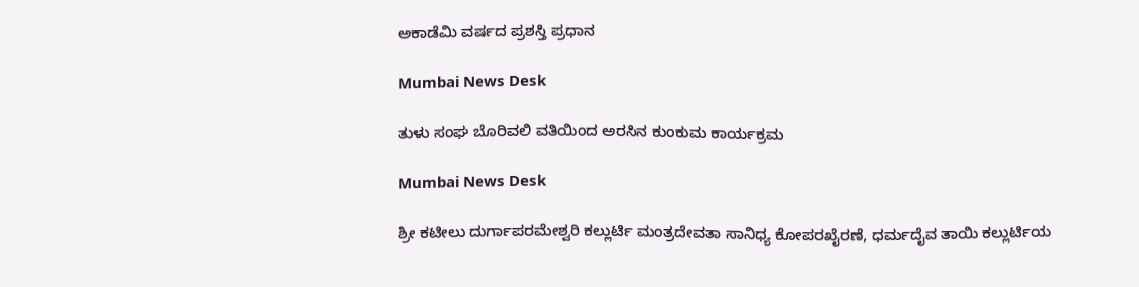ಅಕಾಡೆಮಿ ವರ್ಷದ ಪ್ರಶಸ್ತಿ ಪ್ರಧಾನ

Mumbai News Desk

ತುಳು ಸಂಘ ಬೊರಿವಲಿ ವತಿಯಿಂದ ಅರಸಿನ ಕುಂಕುಮ ಕಾರ್ಯಕ್ರಮ

Mumbai News Desk

ಶ್ರೀ ಕಟೀಲು ದುರ್ಗಾಪರಮೇಶ್ವರಿ ಕಲ್ಲುರ್ಟಿ ಮಂತ್ರದೇವತಾ ಸಾನಿಧ್ಯ ಕೋಪರಖೈರಣೆ, ಧರ್ಮದೈವ ತಾಯಿ ಕಲ್ಲುರ್ಟಿಯ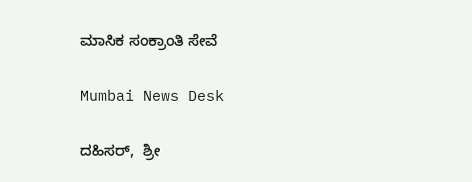ಮಾಸಿಕ ಸಂಕ್ರಾಂತಿ ಸೇವೆ

Mumbai News Desk

ದಹಿಸರ್,  ಶ್ರೀ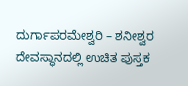ದುರ್ಗಾಪರಮೇಶ್ವರಿ – ಶನೀಶ್ವರ ದೇವಸ್ಥಾನದಲ್ಲಿ ಉಚಿತ ಪುಸ್ತಕ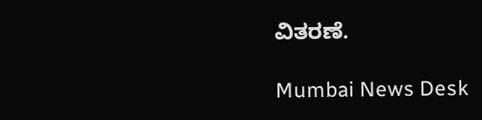ವಿತರಣೆ.

Mumbai News Desk